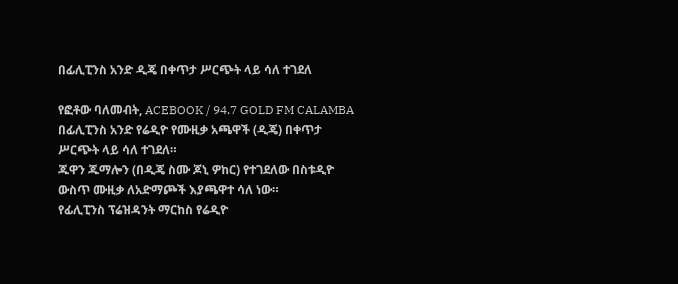በፊሊፒንስ አንድ ዲጄ በቀጥታ ሥርጭት ላይ ሳለ ተገደለ

የፎቶው ባለመብት, ACEBOOK / 94.7 GOLD FM CALAMBA
በፊሊፒንስ አንድ የሬዲዮ የሙዚቃ አጫዋች (ዲጄ) በቀጥታ ሥርጭት ላይ ሳለ ተገደለ።
ጁዋን ጁማሎን (በዲጄ ስሙ ጆኒ ዎከር) የተገደለው በስቱዲዮ ውስጥ ሙዚቃ ለአድማጮች እያጫዋተ ሳለ ነው።
የፊሊፒንስ ፕሬዝዳንት ማርከስ የሬዲዮ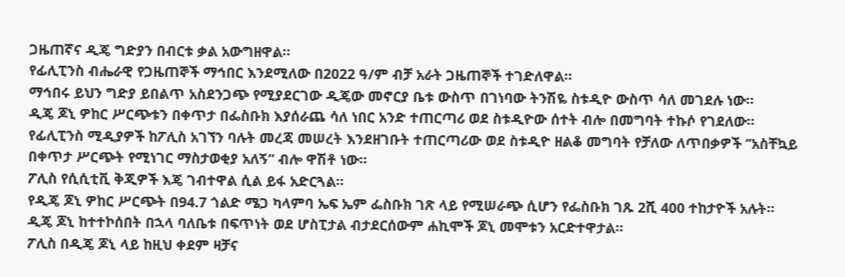ጋዜጠኛና ዲጄ ግድያን በብርቱ ቃል አውግዘዋል።
የፊሊፒንስ ብሔራዊ የጋዜጠኞች ማኅበር እንደሚለው በ2022 ዓ/ም ብቻ አራት ጋዜጠኞች ተገድለዋል።
ማኅበሩ ይህን ግድያ ይበልጥ አስደንጋጭ የሚያደርገው ዲጄው መኖርያ ቤቱ ውስጥ በገነባው ትንሽዬ ስቱዲዮ ውስጥ ሳለ መገደሉ ነው።
ዲጄ ጆኒ ዎከር ሥርጭቱን በቀጥታ በፌስቡክ እያሰራጨ ሳለ ነበር አንድ ተጠርጣሪ ወደ ስቱዲዮው ሰተት ብሎ በመግባት ተኩሶ የገደለው።
የፊሊፒንስ ሚዲያዎች ከፖሊስ አገኘን ባሉት መረጃ መሠረት እንደዘገቡት ተጠርጣሪው ወደ ስቱዲዮ ዘልቆ መግባት የቻለው ለጥበቃዎች ‘’አስቸኳይ በቀጥታ ሥርጭት የሚነገር ማስታወቂያ አለኝ” ብሎ ዋሽቶ ነው።
ፖሊስ የሲሲቲቪ ቅጂዎች እጄ ገብተዋል ሲል ይፋ አድርጓል።
የዲጄ ጆኒ ዎከር ሥርጭት በ94.7 ጎልድ ሜጋ ካላምባ ኤፍ ኤም ፌስቡክ ገጽ ላይ የሚሠራጭ ሲሆን የፌስቡክ ገጹ 2ሺ 400 ተከታዮች አሉት።
ዲጄ ጆኒ ከተተኮሰበት በኋላ ባለቤቱ በፍጥነት ወደ ሆስፒታል ብታደርሰውም ሐኪሞች ጆኒ መሞቱን አርድተዋታል።
ፖሊስ በዲጄ ጆኒ ላይ ከዚህ ቀደም ዛቻና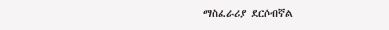ማስፈራሪያ ደርሶብኛል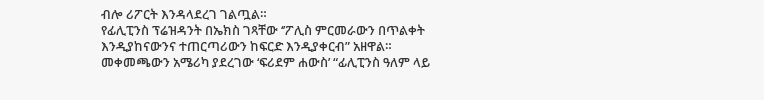ብሎ ሪፖርት እንዳላደረገ ገልጧል።
የፊሊፒንስ ፕሬዝዳንት በኤክስ ገጻቸው ‘’ፖሊስ ምርመራውን በጥልቀት እንዲያከናውንና ተጠርጣሪውን ከፍርድ እንዲያቀርብ” አዘዋል።
መቀመጫውን አሜሪካ ያደረገው ‘ፍሪደም ሐውስ’ “ፊሊፒንስ ዓለም ላይ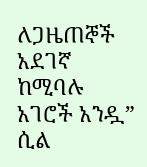ለጋዜጠኞች አደገኛ ከሚባሉ አገሮች አንዷ” ሲል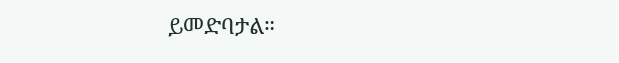ይመድባታል።